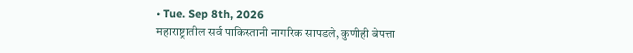• Tue. Sep 8th, 2026
महाराष्ट्रातील सर्व पाकिस्तानी नागरिक सापडले, कुणीही बेपत्ता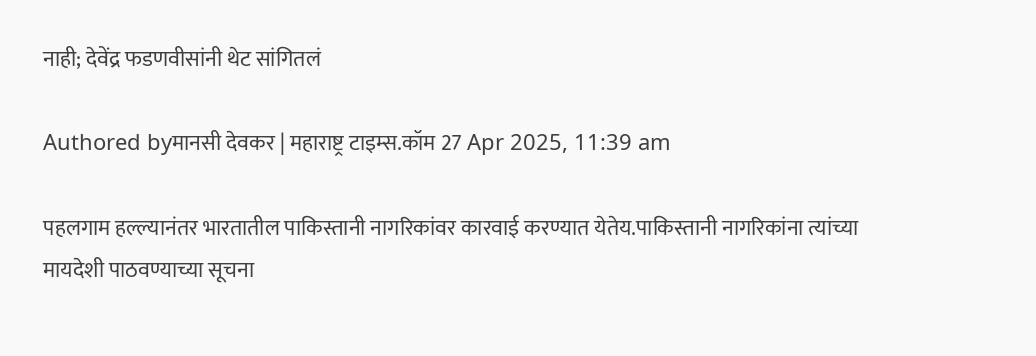नाही; देवेंद्र फडणवीसांनी थेट सांगितलं

Authored byमानसी देवकर | महाराष्ट्र टाइम्स.कॉम 27 Apr 2025, 11:39 am

पहलगाम हल्ल्यानंतर भारतातील पाकिस्तानी नागरिकांवर कारवाई करण्यात येतेय.पाकिस्तानी नागरिकांना त्यांच्या मायदेशी पाठवण्याच्या सूचना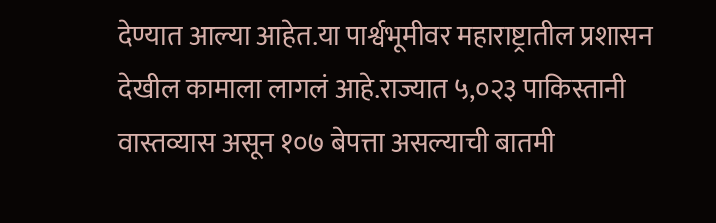देण्यात आल्या आहेत.या पार्श्वभूमीवर महाराष्ट्रातील प्रशासन देखील कामाला लागलं आहे.राज्यात ५,०२३ पाकिस्तानी वास्तव्यास असून १०७ बेपत्ता असल्याची बातमी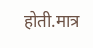होती.मात्र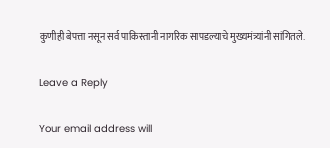कुणीही बेपत्ता नसून सर्व पाकिस्तानी नागरिक सापडल्याचे मुख्यमंत्र्यांनी सांगितले.

Leave a Reply

Your email address will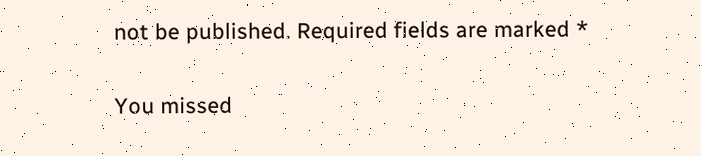not be published. Required fields are marked *

You missed